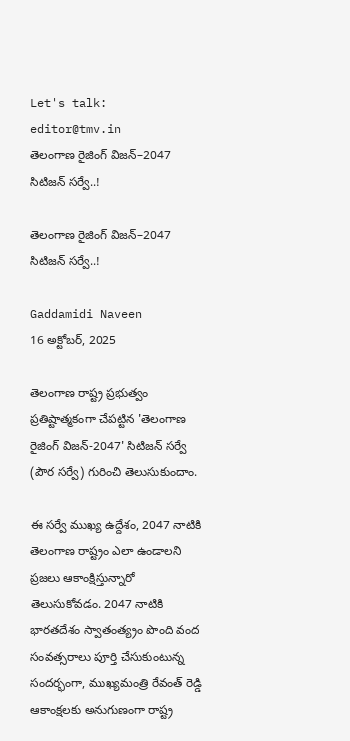Let's talk: editor@tmv.in
తెలంగాణ రైజింగ్ విజన్–2047 సిటిజన్ సర్వే..!

తెలంగాణ రైజింగ్ విజన్–2047 సిటిజన్ సర్వే..!

Gaddamidi Naveen
16 అక్టోబర్, 2025

తెలంగాణ రాష్ట్ర ప్రభుత్వం ప్రతిష్టాత్మకంగా చేపట్టిన 'తెలంగాణ రైజింగ్ విజన్-2047' సిటిజన్ సర్వే (పౌర సర్వే) గురించి తెలుసుకుందాం.

ఈ సర్వే ముఖ్య ఉద్దేశం, 2047 నాటికి తెలంగాణ రాష్ట్రం ఎలా ఉండాలని ప్రజలు ఆకాంక్షిస్తున్నారో తెలుసుకోవడం. 2047 నాటికి భారతదేశం స్వాతంత్య్రం పొంది వంద సంవత్సరాలు పూర్తి చేసుకుంటున్న సందర్భంగా, ముఖ్యమంత్రి రేవంత్ రెడ్డి ఆకాంక్షలకు అనుగుణంగా రాష్ట్ర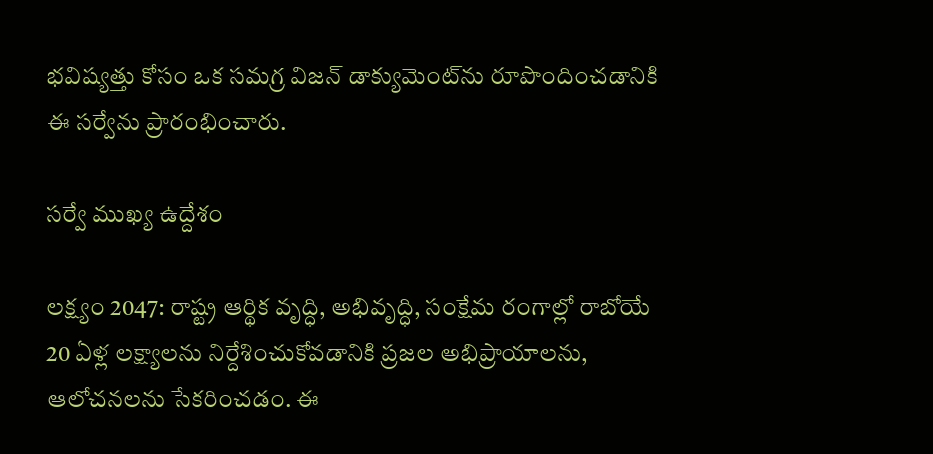భవిష్యత్తు కోసం ఒక సమగ్ర విజన్ డాక్యుమెంట్‌ను రూపొందించడానికి ఈ సర్వేను ప్రారంభించారు.

సర్వే ముఖ్య ఉద్దేశం

లక్ష్యం 2047: రాష్ట్ర ఆర్థిక వృద్ధి, అభివృద్ధి, సంక్షేమ రంగాల్లో రాబోయే 20 ఏళ్ల లక్ష్యాలను నిర్దేశించుకోవడానికి ప్రజల అభిప్రాయాలను, ఆలోచనలను సేకరించడం. ఈ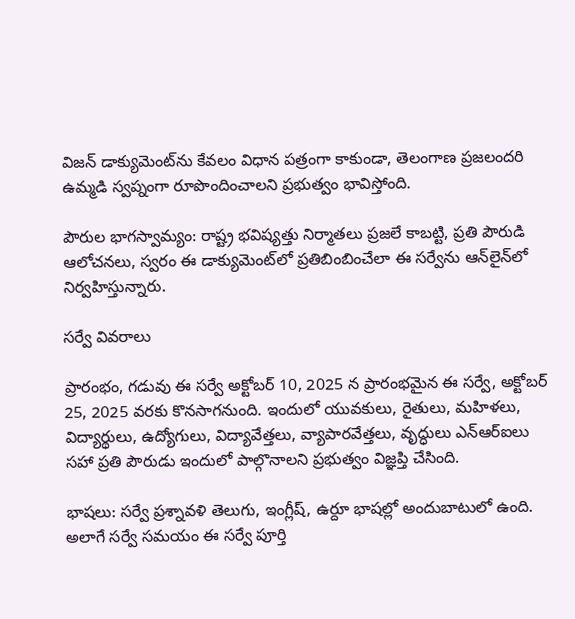విజన్ డాక్యుమెంట్‌ను కేవలం విధాన పత్రంగా కాకుండా, తెలంగాణ ప్రజలందరి ఉమ్మడి స్వప్నంగా రూపొందించాలని ప్రభుత్వం భావిస్తోంది.

పౌరుల భాగస్వామ్యం: రాష్ట్ర భవిష్యత్తు నిర్మాతలు ప్రజలే కాబట్టి, ప్రతి పౌరుడి ఆలోచనలు, స్వరం ఈ డాక్యుమెంట్‌లో ప్రతిబింబించేలా ఈ సర్వేను ఆన్‌లైన్‌లో నిర్వహిస్తున్నారు.

సర్వే వివరాలు

ప్రారంభం, గడువు ఈ సర్వే అక్టోబర్ 10, 2025 న ప్రారంభమైన ఈ సర్వే, అక్టోబర్ 25, 2025 వరకు కొనసాగనుంది. ఇందులో యువకులు, రైతులు, మహిళలు, విద్యార్థులు, ఉద్యోగులు, విద్యావేత్తలు, వ్యాపారవేత్తలు, వృద్ధులు ఎన్‌ఆర్‌ఐలు సహా ప్రతి పౌరుడు ఇందులో పాల్గొనాలని ప్రభుత్వం విజ్ఞప్తి చేసింది.

భాషలు: సర్వే ప్రశ్నావళి తెలుగు, ఇంగ్లీష్, ఉర్దూ భాషల్లో అందుబాటులో ఉంది. అలాగే సర్వే సమయం ఈ సర్వే పూర్తి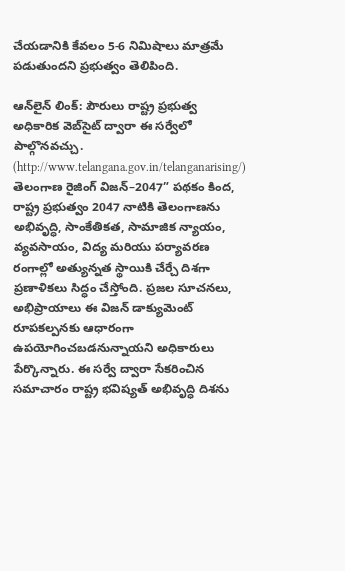చేయడానికి కేవలం 5-6 నిమిషాలు మాత్రమే పడుతుందని ప్రభుత్వం తెలిపింది.

ఆన్‌లైన్ లింక్: పౌరులు రాష్ట్ర ప్రభుత్వ అధికారిక వెబ్‌సైట్ ద్వారా ఈ సర్వేలో పాల్గొనవచ్చు. (http://www.telangana.gov.in/telanganarising/) తెలంగాణ రైజింగ్ విజన్–2047” పథకం కింద, రాష్ట్ర ప్రభుత్వం 2047 నాటికి తెలంగాణను అభివృద్ధి, సాంకేతికత, సామాజిక న్యాయం, వ్యవసాయం, విద్య మరియు పర్యావరణ రంగాల్లో అత్యున్నత స్థాయికి చేర్చే దిశగా ప్రణాళికలు సిద్ధం చేస్తోంది. ప్రజల సూచనలు, అభిప్రాయాలు ఈ విజన్ డాక్యుమెంట్ రూపకల్పనకు ఆధారంగా ఉపయోగించబడనున్నాయని అధికారులు పేర్కొన్నారు. ఈ సర్వే ద్వారా సేకరించిన సమాచారం రాష్ట్ర భవిష్యత్‌ అభివృద్ధి దిశను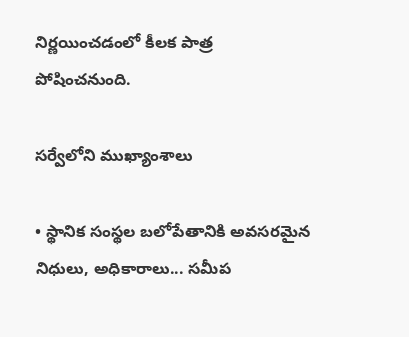నిర్ణయించడంలో కీలక పాత్ర పోషించనుంది.

సర్వేలోని ముఖ్యాంశాలు

• స్థానిక సంస్థల బలోపేతానికి అవసరమైన నిధులు, అధికారాలు... సమీప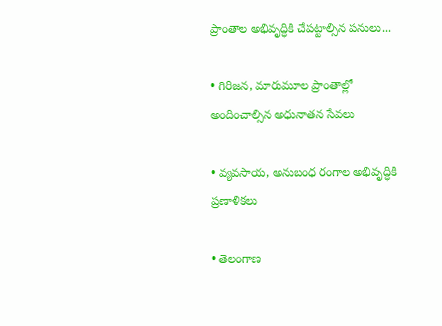ప్రాంతాల అభివృద్ధికి చేపట్టాల్సిన పనులు...

• గిరిజన, మారుమూల ప్రాంతాల్లో అందించాల్సిన అధునాతన సేవలు

• వ్యవసాయ, అనుబంధ రంగాల అభివృద్ధికి ప్రణాళికలు

• తెలంగాణ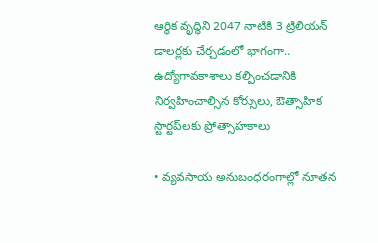ఆర్థిక వృద్ధిని 2047 నాటికి 3 ట్రిలియన్‌ డాలర్లకు చేర్చడంలో భాగంగా.. ఉద్యోగావకాశాలు కల్పించడానికి నిర్వహించాల్సిన కోర్సులు, ఔత్సాహిక స్టార్టప్‌లకు ప్రోత్సాహకాలు

• వ్యవసాయ అనుబంధరంగాల్లో నూతన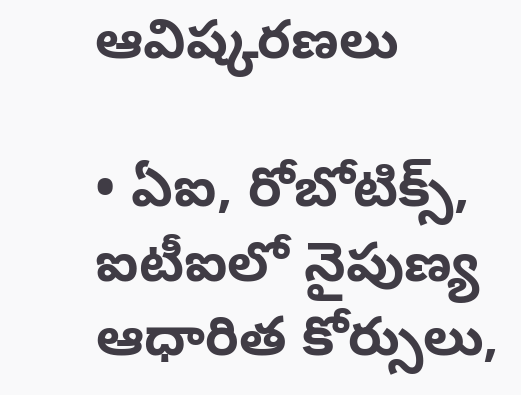ఆవిష్కరణలు

• ఏఐ, రోబోటిక్స్, ఐటీఐలో నైపుణ్య ఆధారిత కోర్సులు,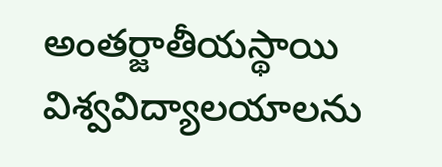అంతర్జాతీయస్థాయి విశ్వవిద్యాలయాలను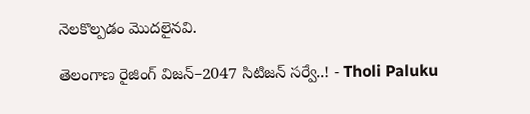నెలకొల్పడం మొదలైనవి.

తెలంగాణ రైజింగ్ విజన్–2047 సిటిజన్ సర్వే..! - Tholi Paluku